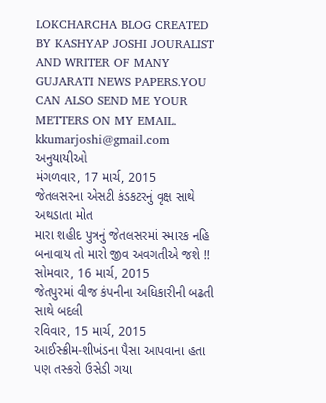LOKCHARCHA BLOG CREATED BY KASHYAP JOSHI JOURALIST AND WRITER OF MANY GUJARATI NEWS PAPERS.YOU CAN ALSO SEND ME YOUR METTERS ON MY EMAIL. kkumarjoshi@gmail.com
અનુયાયીઓ
મંગળવાર, 17 માર્ચ, 2015
જેતલસરના એસટી કંડકટરનું વૃક્ષ સાથે અથડાતા મોત
મારા શહીદ પુત્રનું જેતલસરમાં સ્મારક નહિ બનાવાય તો મારો જીવ અવગતીએ જશે !!
સોમવાર, 16 માર્ચ, 2015
જેતપુરમાં વીજ કંપનીના અધિકારીની બઢતી સાથે બદલી
રવિવાર, 15 માર્ચ, 2015
આઈસ્ક્રીમ-શીખંડના પૈસા આપવાના હતા પણ તસ્કરો ઉસેડી ગયા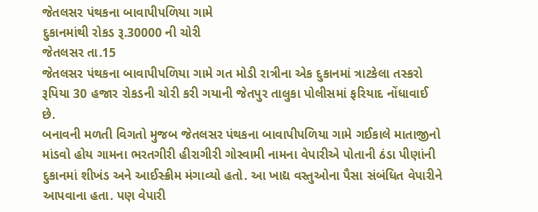જેતલસર પંથકના બાવાપીપળિયા ગામે
દુકાનમાંથી રોકડ રૂ.30000 ની ચોરી
જેતલસર તા.15
જેતલસર પંથકના બાવાપીપળિયા ગામે ગત મોડી રાત્રીના એક દુકાનમાં ત્રાટકેલા તસ્કરો રૂપિયા 30 હજાર રોકડની ચોરી કરી ગયાની જેતપુર તાલુકા પોલીસમાં ફરિયાદ નોંધાવાઈ છે.
બનાવની મળતી વિગતો મુજબ જેતલસર પંથકના બાવાપીપળિયા ગામે ગઈકાલે માતાજીનો માંડવો હોય ગામના ભરતગીરી હીરાગીરી ગોસ્વામી નામના વેપારીએ પોતાની ઠંડા પીણાંની દુકાનમાં શીખંડ અને આઈસ્ક્રીમ મંગાવ્યો હતો. આ ખાદ્ય વસ્તુઓના પૈસા સંબંધિત વેપારીને આપવાના હતા. પણ વેપારી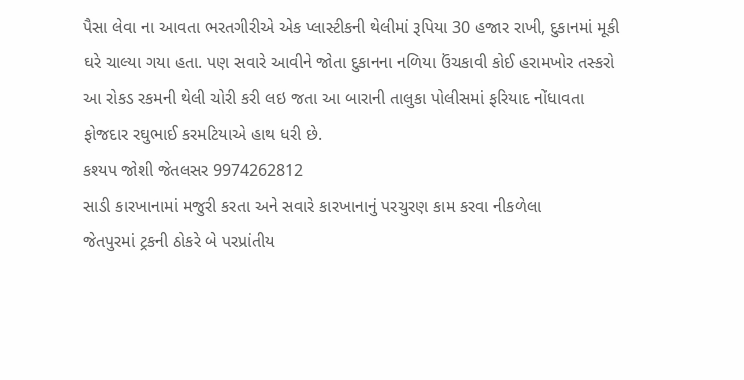પૈસા લેવા ના આવતા ભરતગીરીએ એક પ્લાસ્ટીકની થેલીમાં રૂપિયા 30 હજાર રાખી, દુકાનમાં મૂકી ઘરે ચાલ્યા ગયા હતા. પણ સવારે આવીને જોતા દુકાનના નળિયા ઉંચકાવી કોઈ હરામખોર તસ્કરો આ રોકડ રકમની થેલી ચોરી કરી લઇ જતા આ બારાની તાલુકા પોલીસમાં ફરિયાદ નોંધાવતા ફોજદાર રઘુભાઈ કરમટિયાએ હાથ ધરી છે.
કશ્યપ જોશી જેતલસર 9974262812
સાડી કારખાનામાં મજુરી કરતા અને સવારે કારખાનાનું પરચુરણ કામ કરવા નીકળેલા
જેતપુરમાં ટ્રકની ઠોકરે બે પરપ્રાંતીય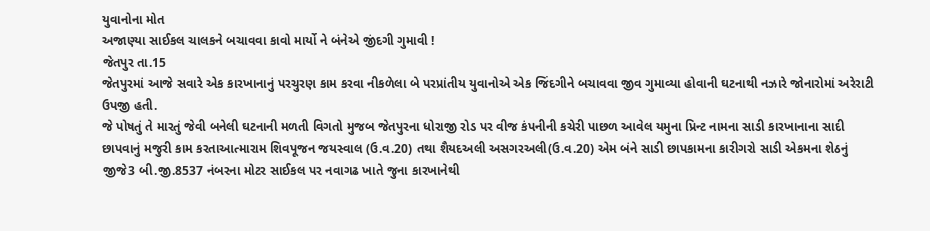યુવાનોના મોત
અજાણ્યા સાઈકલ ચાલકને બચાવવા કાવો માર્યો ને બંનેએ જીંદગી ગુમાવી !
જેતપુર તા.15
જેતપુરમાં આજે સવારે એક કારખાનાનું પરચુરણ કામ કરવા નીકળેલા બે પરપ્રાંતીય યુવાનોએ એક જિંદગીને બચાવવા જીવ ગુમાવ્યા હોવાની ઘટનાથી નઝારે જોનારોમાં અરેરાટી ઉપજી હતી.
જે પોષતું તે મારતું જેવી બનેલી ઘટનાની મળતી વિગતો મુજબ જેતપુરના ધોરાજી રોડ પર વીજ કંપનીની કચેરી પાછળ આવેલ યમુના પ્રિન્ટ નામના સાડી કારખાનાના સાદી છાપવાનું મજુરી કામ કરતાઆત્મારામ શિવપૂજન જયસ્વાલ (ઉ.વ.20) તથા શૈયદઅલી અસગરઅલી(ઉ.વ.20) એમ બંને સાડી છાપકામના કારીગરો સાડી એકમના શેઠનું જીજે3 બી.જી.8537 નંબરના મોટર સાઈકલ પર નવાગઢ ખાતે જુના કારખાનેથી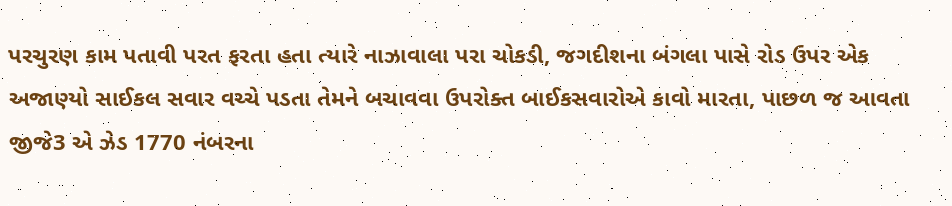પરચુરણ કામ પતાવી પરત ફરતા હતા ત્યારે નાઝાવાલા પરા ચોકડી, જગદીશના બંગલા પાસે રોડ ઉપર એક અજાણ્યો સાઈકલ સવાર વચ્ચે પડતા તેમને બચાવવા ઉપરોક્ત બાઈકસવારોએ કાવો મારતા, પાછળ જ આવતા જીજે3 એ ઝેડ 1770 નંબરના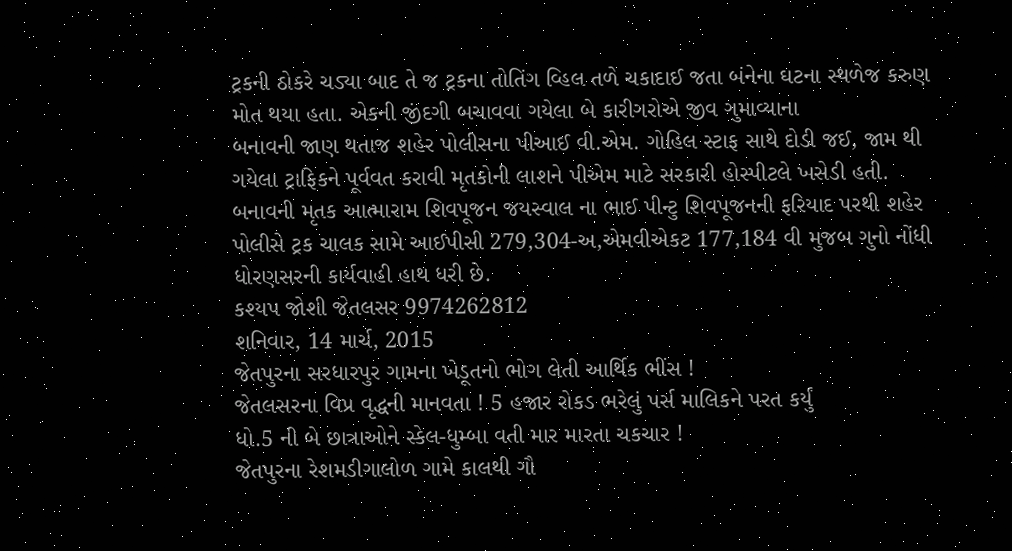ટ્રકની ઠોકરે ચડ્યા બાદ તે જ ટ્રકના તોતિંગ વ્હિલ તળે ચકાદાઈ જતા બંનેના ઘટના સ્થળેજ કરુણ મોત થયા હતા. એકની જીંદગી બચાવવા ગયેલા બે કારીગરોએ જીવ ગુમાવ્યાના
બનાવની જાણ થતાજ શહેર પોલીસના પીઆઈ વી.એમ. ગોહિલ સ્ટાફ સાથે દોડી જઈ, જામ થી ગયેલા ટ્રાફિકને પૂર્વવત કરાવી મૃતકોની લાશને પીએમ માટે સરકારી હોસ્પીટલે ખસેડી હતી.
બનાવની મૃતક આત્મારામ શિવપૂજન જયસ્વાલ ના ભાઈ પીન્ટુ શિવપૂજનની ફરિયાદ પરથી શહેર પોલીસે ટ્રક ચાલક સામે આઈપીસી 279,304-અ,એમવીએકટ 177,184 વી મુજબ ગુનો નોંધી ધોરણસરની કાર્યવાહી હાથ ધરી છે.
કશ્યપ જોશી જેતલસર 9974262812
શનિવાર, 14 માર્ચ, 2015
જેતપુરના સરધારપુર ગામના ખેડૂતનો ભોગ લેતી આર્થિક ભીંસ !
જેતલસરના વિપ્ર વૃદ્ધની માનવતા ! 5 હજાર રોકડ ભરેલું પર્સ માલિકને પરત કર્યું
ધો.5 ની બે છાત્રાઓને સ્કેલ-ધુમ્બા વતી માર મારતા ચકચાર !
જેતપુરના રેશમડીગાલોળ ગામે કાલથી ગૌ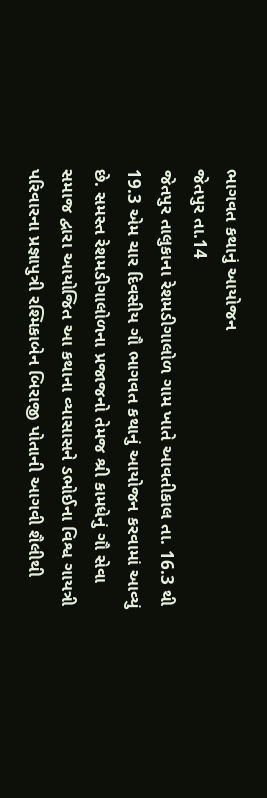ભાગવત કથાનું આયોજન
જેતપુર તા.14
જેતપુર તાલુકાના રેશમડીગાલોળ ગામ ખાતે આવતીકાલ તા. 16.3 થી 19.3 એમ ચાર દિવસીય ગૌ ભાગવત કથાનું આયોજન કરવામાં આવ્યું છે. સમસ્ત રેશમડીગાલોળના પ્રજાજનો તેમજ શ્રી કામધેનું ગૌ સેવા સમાજ દ્વારા આયોજિત આ કથાના વ્યાસાસને ડભોઈના વિશ્વ ગાયત્રી પરિવારના પ્રજ્ઞાપુત્રી રશ્મિકાબેન બિરાજી પોતાની આગવી શૈલીથી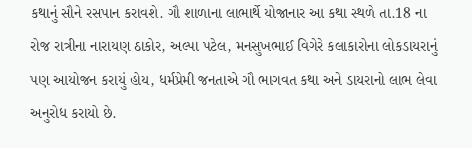કથાનું સૌને રસપાન કરાવશે. ગૌ શાળાના લાભાર્થે યોજાનાર આ કથા સ્થળે તા.18 ના રોજ રાત્રીના નારાયણ ઠાકોર, અલ્પા પટેલ, મનસુખભાઈ વિગેરે કલાકારોના લોકડાયરાનું પણ આયોજન કરાયું હોય, ધર્મપ્રેમી જનતાએ ગૌ ભાગવત કથા અને ડાયરાનો લાભ લેવા અનુરોધ કરાયો છે.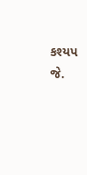કશ્યપ જે.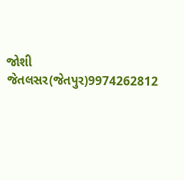જોશી જેતલસર(જેતપુર)9974262812